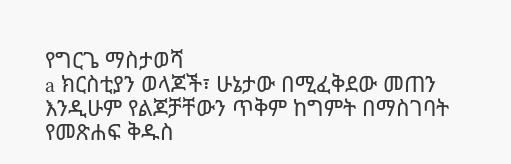የግርጌ ማስታወሻ
a ክርስቲያን ወላጆች፣ ሁኔታው በሚፈቅደው መጠን እንዲሁም የልጆቻቸውን ጥቅም ከግምት በማስገባት የመጽሐፍ ቅዱስ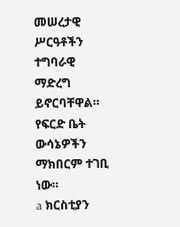መሠረታዊ ሥርዓቶችን ተግባራዊ ማድረግ ይኖርባቸዋል። የፍርድ ቤት ውሳኔዎችን ማክበርም ተገቢ ነው።
a ክርስቲያን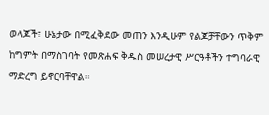ወላጆች፣ ሁኔታው በሚፈቅደው መጠን እንዲሁም የልጆቻቸውን ጥቅም ከግምት በማስገባት የመጽሐፍ ቅዱስ መሠረታዊ ሥርዓቶችን ተግባራዊ ማድረግ ይኖርባቸዋል።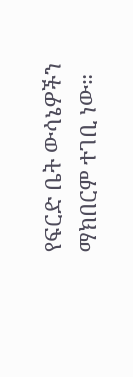የፍርድ ቤት ውሳኔዎችን ማክበርም ተገቢ ነው።